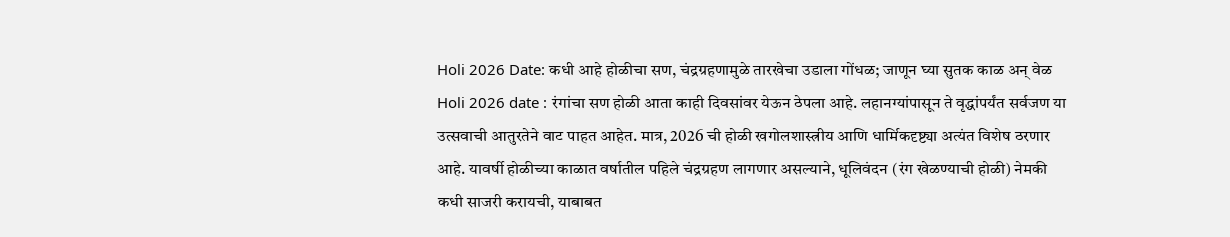Holi 2026 Date: कधी आहे होळीचा सण, चंद्रग्रहणामुळे तारखेचा उडाला गोंधळ; जाणून घ्या सुतक काळ अन् वेळ
Holi 2026 date : रंगांचा सण होळी आता काही दिवसांवर येऊन ठेपला आहे. लहानग्यांपासून ते वृद्धांपर्यंत सर्वजण या उत्सवाची आतुरतेने वाट पाहत आहेत. मात्र, 2026 ची होळी खगोलशास्त्रीय आणि धार्मिकदृष्ट्या अत्यंत विशेष ठरणार आहे. यावर्षी होळीच्या काळात वर्षातील पहिले चंद्रग्रहण लागणार असल्याने, धूलिवंदन (रंग खेळण्याची होळी) नेमकी कधी साजरी करायची, याबाबत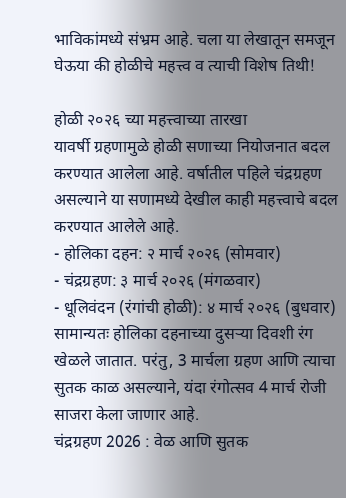भाविकांमध्ये संभ्रम आहे. चला या लेखातून समजून घेऊया की होळीचे महत्त्व व त्याची विशेष तिथी!

होळी २०२६ च्या महत्त्वाच्या तारखा
यावर्षी ग्रहणामुळे होळी सणाच्या नियोजनात बदल करण्यात आलेला आहे. वर्षातील पहिले चंद्रग्रहण असल्याने या सणामध्ये देखील काही महत्त्वाचे बदल करण्यात आलेले आहे.
- होलिका दहन: २ मार्च २०२६ (सोमवार)
- चंद्रग्रहण: ३ मार्च २०२६ (मंगळवार)
- धूलिवंदन (रंगांची होळी): ४ मार्च २०२६ (बुधवार)
सामान्यतः होलिका दहनाच्या दुसऱ्या दिवशी रंग खेळले जातात. परंतु, 3 मार्चला ग्रहण आणि त्याचा सुतक काळ असल्याने, यंदा रंगोत्सव 4 मार्च रोजी साजरा केला जाणार आहे.
चंद्रग्रहण 2026 : वेळ आणि सुतक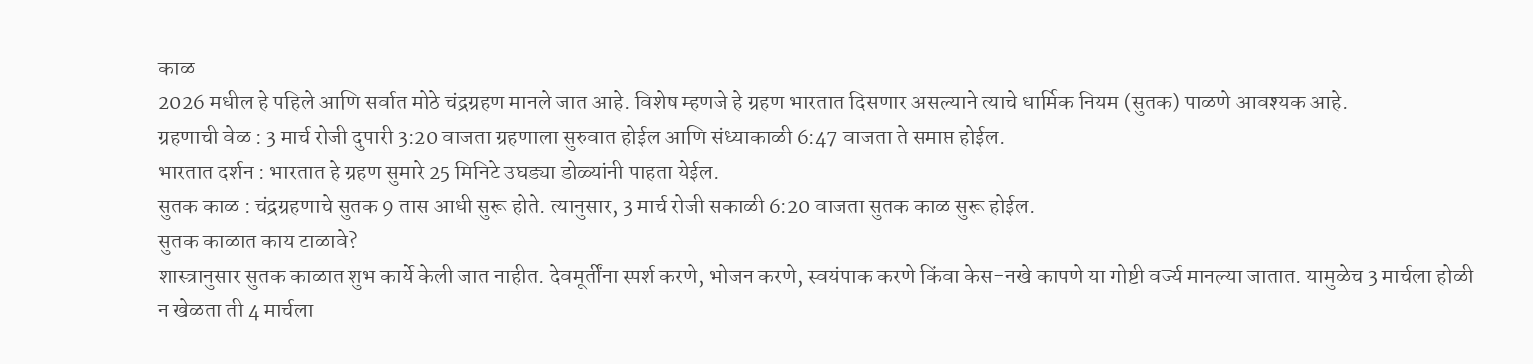काळ
2026 मधील हे पहिले आणि सर्वात मोठे चंद्रग्रहण मानले जात आहे. विशेष म्हणजे हे ग्रहण भारतात दिसणार असल्याने त्याचे धार्मिक नियम (सुतक) पाळणे आवश्यक आहे.
ग्रहणाची वेळ : 3 मार्च रोजी दुपारी 3:20 वाजता ग्रहणाला सुरुवात होईल आणि संध्याकाळी 6:47 वाजता ते समाप्त होईल.
भारतात दर्शन : भारतात हे ग्रहण सुमारे 25 मिनिटे उघड्या डोळ्यांनी पाहता येईल.
सुतक काळ : चंद्रग्रहणाचे सुतक 9 तास आधी सुरू होते. त्यानुसार, 3 मार्च रोजी सकाळी 6:20 वाजता सुतक काळ सुरू होईल.
सुतक काळात काय टाळावे?
शास्त्रानुसार सुतक काळात शुभ कार्ये केली जात नाहीत. देवमूर्तींना स्पर्श करणे, भोजन करणे, स्वयंपाक करणे किंवा केस-नखे कापणे या गोष्टी वर्ज्य मानल्या जातात. यामुळेच 3 मार्चला होळी न खेळता ती 4 मार्चला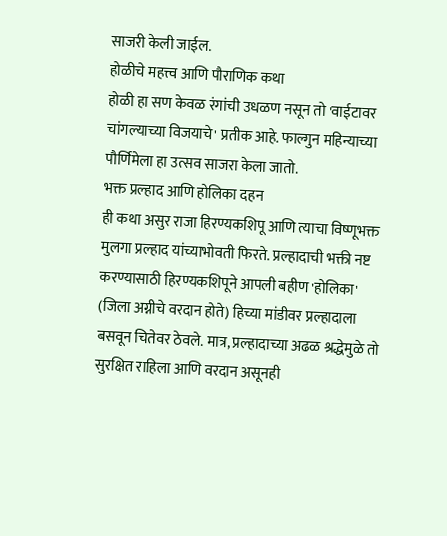साजरी केली जाईल.
होळीचे महत्त्व आणि पौराणिक कथा
होळी हा सण केवळ रंगांची उधळण नसून तो 'वाईटावर चांगल्याच्या विजयाचे' प्रतीक आहे. फाल्गुन महिन्याच्या पौर्णिमेला हा उत्सव साजरा केला जातो.
भक्त प्रल्हाद आणि होलिका दहन
ही कथा असुर राजा हिरण्यकशिपू आणि त्याचा विष्णूभक्त मुलगा प्रल्हाद यांच्याभोवती फिरते. प्रल्हादाची भक्ती नष्ट करण्यासाठी हिरण्यकशिपूने आपली बहीण 'होलिका' (जिला अग्नीचे वरदान होते) हिच्या मांडीवर प्रल्हादाला बसवून चितेवर ठेवले. मात्र, प्रल्हादाच्या अढळ श्रद्धेमुळे तो सुरक्षित राहिला आणि वरदान असूनही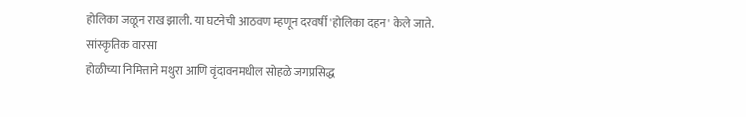होलिका जळून राख झाली. या घटनेची आठवण म्हणून दरवर्षी 'होलिका दहन' केले जाते.
सांस्कृतिक वारसा
होळीच्या निमित्ताने मथुरा आणि वृंदावनमधील सोहळे जगप्रसिद्ध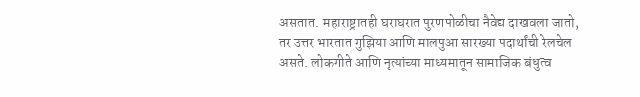असतात. महाराष्ट्रातही घराघरात पुरणपोळीचा नैवेद्य दाखवला जातो, तर उत्तर भारतात गुझिया आणि मालपुआ सारख्या पदार्थांची रेलचेल असते. लोकगीते आणि नृत्यांच्या माध्यमातून सामाजिक बंधुत्व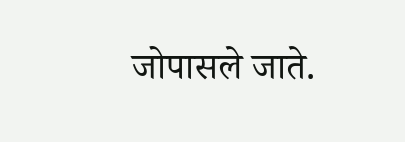जोपासले जाते.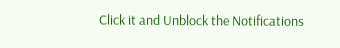Click it and Unblock the Notifications